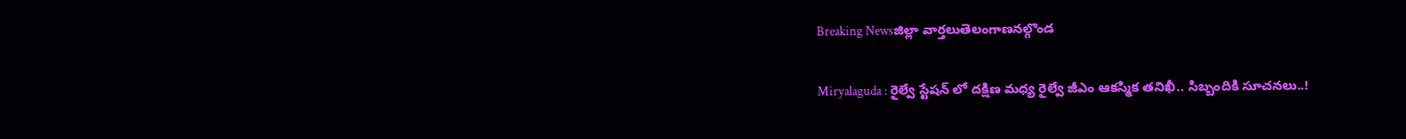Breaking Newsజిల్లా వార్తలుతెలంగాణనల్గొండ

Miryalaguda : రైల్వే స్టేషన్ లో దక్షిణ మధ్య రైల్వే జీఎం ఆకస్మిక తనిఖీ.. సిబ్బందికి సూచనలు..!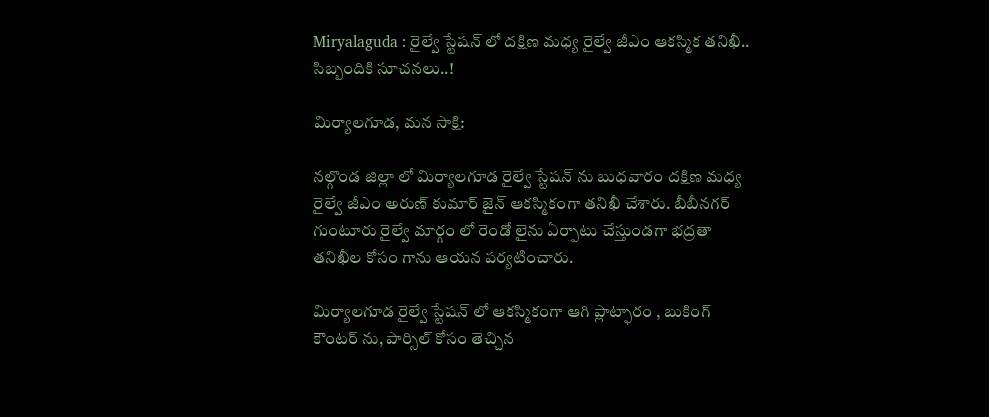Miryalaguda : రైల్వే స్టేషన్ లో దక్షిణ మధ్య రైల్వే జీఎం ఆకస్మిక తనిఖీ.. సిబ్బందికి సూచనలు..!

మిర్యాలగూడ, మన సాక్షి:

నల్గొండ జిల్లా లో మిర్యాలగూడ రైల్వే స్టేషన్ ను బుధవారం దక్షిణ మధ్య రైల్వే జీఎం అరుణ్ కుమార్ జైన్ ఆకస్మికంగా తనిఖీ చేశారు. బీబీనగర్ గుంటూరు రైల్వే మార్గం లో రెండో లైను ఏర్పాటు చేస్తుండగా భద్రతా తనిఖీల కోసం గాను ఆయన పర్యటించారు.

మిర్యాలగూడ రైల్వే స్టేషన్ లో ఆకస్మికంగా ఆగి ప్లాట్ఫారం , బుకింగ్ కౌంటర్ ను, పార్సిల్ కోసం తెచ్చిన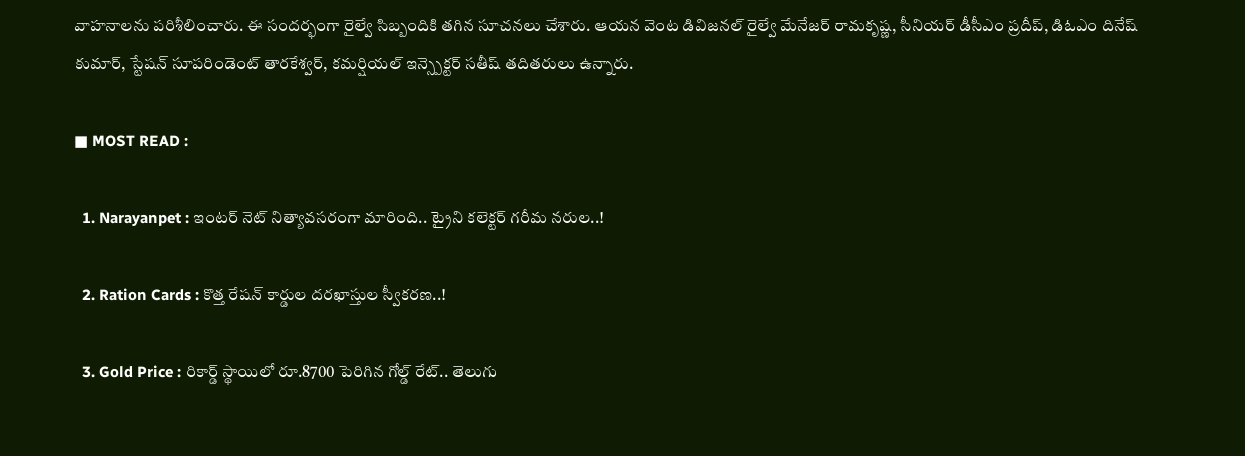వాహనాలను పరిశీలించారు. ఈ సందర్భంగా రైల్వే సిబ్బందికి తగిన సూచనలు చేశారు. ఆయన వెంట డివిజనల్ రైల్వే మేనేజర్ రామకృష్ణ, సీనియర్ డీసీఎం ప్రదీప్, డిఓఎం దినేష్ కుమార్, స్టేషన్ సూపరిండెంట్ తారకేశ్వర్, కమర్షియల్ ఇన్స్పెక్టర్ సతీష్ తదితరులు ఉన్నారు.

■ MOST READ :

  1. Narayanpet : ఇంటర్ నెట్ నిత్యావసరంగా మారింది.. ట్రైని కలెక్టర్ గరీమ నరుల..!

  2. Ration Cards : కొత్త రేషన్ కార్డుల దరఖాస్తుల స్వీకరణ..!

  3. Gold Price : రికార్డ్ స్థాయిలో రూ.8700 పెరిగిన గోల్డ్ రేట్.. తెలుగు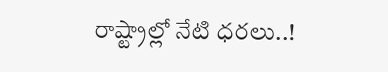రాష్ట్రాల్లో నేటి ధరలు..!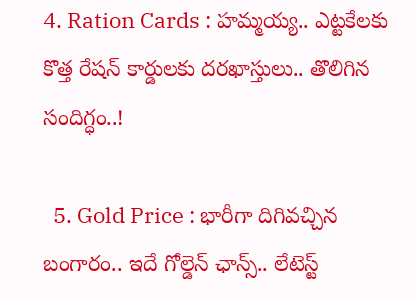4. Ration Cards : హమ్మయ్య.. ఎట్టకేలకు కొత్త రేషన్ కార్డులకు దరఖాస్తులు.. తొలిగిన సందిగ్ధం..!

  5. Gold Price : భారీగా దిగివచ్చిన బంగారం.. ఇదే గోల్డెన్ ఛాన్స్.. లేటెస్ట్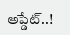అప్డేట్..!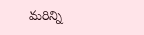మరిన్ని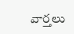వార్తలు